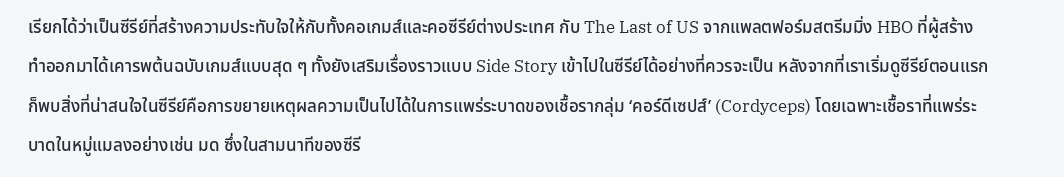เรียกได้ว่าเป็นซีรีย์ที่สร้างความประทับใจให้กับทั้งคอเกมส์และคอซีรีย์ต่างประเทศ กับ The Last of US จากแพลตฟอร์มสตรีมมิ่ง HBO ที่ผู้สร้างทำออกมาได้เคารพต้นฉบับเกมส์แบบสุด ๆ ทั้งยังเสริมเรื่องราวแบบ Side Story เข้าไปในซีรีย์ได้อย่างที่ควรจะเป็น หลังจากที่เราเริ่มดูซีรีย์ตอนแรก ก็พบสิ่งที่น่าสนใจในซีรีย์คือการขยายเหตุผลความเป็นไปได้ในการแพร่ระบาดของเชื้อรากลุ่ม ‘คอร์ดีเซปส์’ (Cordyceps) โดยเฉพาะเชื้อราที่แพร่ระบาดในหมู่แมลงอย่างเช่น มด ซึ่งในสามนาทีของซีรี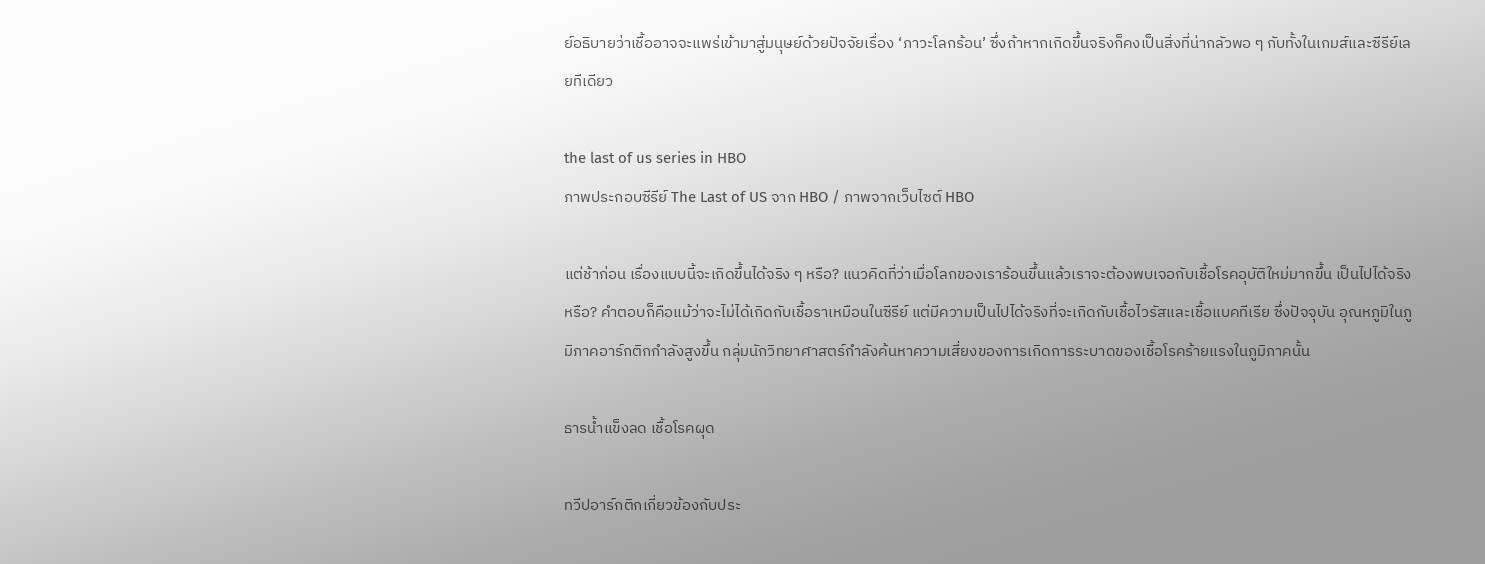ย์อธิบายว่าเชื้ออาจจะแพร่เข้ามาสู่มนุษย์ด้วยปัจจัยเรื่อง ‘ภาวะโลกร้อน’ ซึ่งถ้าหากเกิดขึ้นจริงก็คงเป็นสิ่งที่น่ากลัวพอ ๆ กับทั้งในเกมส์และซีรีย์เลยทีเดียว

the last of us series in HBO
ภาพประกอบซีรีย์ The Last of US จาก HBO / ภาพจากเว็บไซต์ HBO

แต่ช้าก่อน เรื่องแบบนี้จะเกิดขึ้นได้จริง ๆ หรือ? แนวคิดที่ว่าเมื่อโลกของเราร้อนขึ้นแล้วเราจะต้องพบเจอกับเชื้อโรคอุบัติใหม่มากขึ้น เป็นไปได้จริงหรือ? คำตอบก็คือแม้ว่าจะไม่ได้เกิดกับเชื้อราเหมือนในซีรีย์ แต่มีความเป็นไปได้จริงที่จะเกิดกับเชื้อไวรัสและเชื้อแบคทีเรีย ซึ่งปัจจุบัน อุณหภูมิในภูมิภาคอาร์กติกกำลังสูงขึ้น กลุ่มนักวิทยาศาสตร์กำลังค้นหาความเสี่ยงของการเกิดการระบาดของเชื้อโรคร้ายแรงในภูมิภาคนั้น

ธารน้ำแข็งลด เชื้อโรคผุด

ทวีปอาร์กติกเกี่ยวข้องกับประ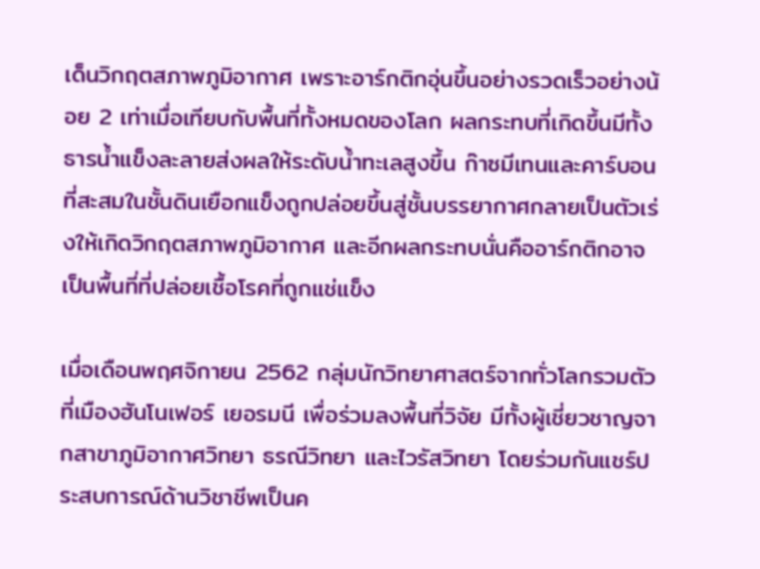เด็นวิกฤตสภาพภูมิอากาศ เพราะอาร์กติกอุ่นขึ้นอย่างรวดเร็วอย่างน้อย 2 เท่าเมื่อเทียบกับพื้นที่ทั้งหมดของโลก ผลกระทบที่เกิดขึ้นมีทั้งธารน้ำแข็งละลายส่งผลให้ระดับน้ำทะเลสูงขึ้น ก๊าซมีเทนและคาร์บอนที่สะสมในชั้นดินเยือกแข็งถูกปล่อยขึ้นสู่ชั้นบรรยากาศกลายเป็นตัวเร่งให้เกิดวิกฤตสภาพภูมิอากาศ และอีกผลกระทบนั่นคืออาร์กติกอาจเป็นพื้นที่ที่ปล่อยเชื้อโรคที่ถูกแช่แข็ง

เมื่อเดือนพฤศจิกายน 2562 กลุ่มนักวิทยาศาสตร์จากทั่วโลกรวมตัวที่เมืองฮันโนเฟอร์ เยอรมนี เพื่อร่วมลงพื้นที่วิจัย มีทั้งผู้เชี่ยวชาญจากสาขาภูมิอากาศวิทยา ธรณีวิทยา และไวรัสวิทยา โดยร่วมกันแชร์ประสบการณ์ด้านวิชาชีพเป็นค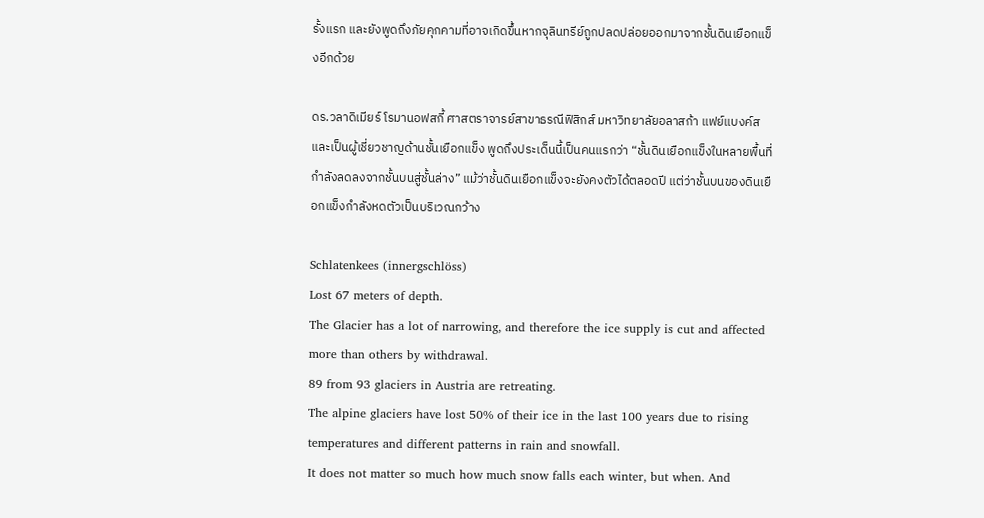รั้งแรก และยังพูดถึงภัยคุกคามที่อาจเกิดขึ้นหากจุลินทรีย์ถูกปลดปล่อยออกมาจากชั้นดินเยือกแข็งอีกด้วย

ดร.วลาดิเมียร์ โรมานอฟสกี้ ศาสตราจารย์สาขาธรณีฟิสิกส์ มหาวิทยาลัยอลาสก้า แฟย์แบงค์ส และเป็นผู้เชี่ยวชาญด้านชั้นเยือกแข็ง พูดถึงประเด็นนี้เป็นคนแรกว่า “ชั้นดินเยือกแข็งในหลายพื้นที่กำลังลดลงจากชั้นบนสู่ชั้นล่าง” แม้ว่าชั้นดินเยือกแข็งจะยังคงตัวได้ตลอดปี แต่ว่าชั้นบนของดินเยือกแข็งกำลังหดตัวเป็นบริเวณกว้าง

Schlatenkees (innergschlöss)
Lost 67 meters of depth.
The Glacier has a lot of narrowing, and therefore the ice supply is cut and affected more than others by withdrawal.
89 from 93 glaciers in Austria are retreating.
The alpine glaciers have lost 50% of their ice in the last 100 years due to rising temperatures and different patterns in rain and snowfall.
It does not matter so much how much snow falls each winter, but when. And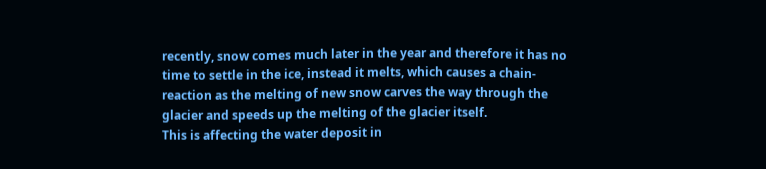recently, snow comes much later in the year and therefore it has no time to settle in the ice, instead it melts, which causes a chain-reaction as the melting of new snow carves the way through the glacier and speeds up the melting of the glacier itself.
This is affecting the water deposit in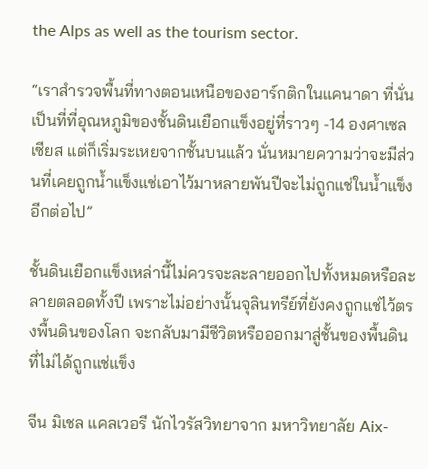the Alps as well as the tourism sector.

“เราสำรวจพื้นที่ทางตอนเหนือของอาร์กติกในแคนาดา ที่นั่นเป็นที่ที่อุณหภูมิของชั้นดินเยือกแข็งอยู่ที่ราวๆ -14 องศาเซลเซียส แต่ก็เริ่มระเหยจากชั้นบนแล้ว นั่นหมายความว่าจะมีส่วนที่เคยถูกน้ำแข็งแช่เอาไว้มาหลายพันปีจะไม่ถูกแช่ในน้ำแข็งอีกต่อไป”

ชั้นดินเยือกแข็งเหล่านี้ไม่ควรจะละลายออกไปทั้งหมดหรือละลายตลอดทั้งปี เพราะไม่อย่างนั้นจุลินทรีย์ที่ยังคงถูกแช่ไว้ตรงพื้นดินของโลก จะกลับมามีชีวิตหรือออกมาสู่ชั้นของพื้นดินที่ไม่ได้ถูกแช่แข็ง

จีน มิเชล แคลเวอรี นักไวรัสวิทยาจาก มหาวิทยาลัย Aix-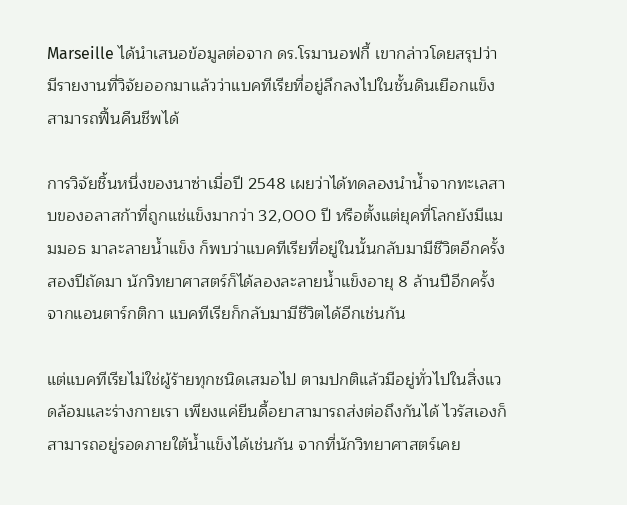Marseille ได้นำเสนอข้อมูลต่อจาก ดร.โรมานอฟกี้ เขากล่าวโดยสรุปว่า มีรายงานที่วิจัยออกมาแล้วว่าแบคทีเรียที่อยู่ลึกลงไปในชั้นดินเยือกแข็งสามารถฟื้นคืนชีพได้

การวิจัยชิ้นหนึ่งของนาซ่าเมื่อปี 2548 เผยว่าได้ทดลองนำน้ำจากทะเลสาบของอลาสก้าที่ถูกแช่แข็งมากว่า 32,000 ปี หรือตั้งแต่ยุคที่โลกยังมีแมมมอธ มาละลายน้ำแข็ง ก็พบว่าแบคทีเรียที่อยู่ในนั้นกลับมามีชีวิตอีกครั้ง สองปีถัดมา นักวิทยาศาสตร์ก็ได้ลองละลายน้ำแข็งอายุ 8 ล้านปีอีกครั้งจากแอนตาร์กติกา แบคทีเรียก็กลับมามีชีวิตได้อีกเช่นกัน

แต่แบคทีเรียไม่ใช่ผู้ร้ายทุกชนิดเสมอไป ตามปกติแล้วมีอยู่ทั่วไปในสิ่งแวดล้อมและร่างกายเรา เพียงแค่ยีนดื้อยาสามารถส่งต่อถึงกันได้ ไวรัสเองก็สามารถอยู่รอดภายใต้น้ำแข็งได้เช่นกัน จากที่นักวิทยาศาสตร์เคย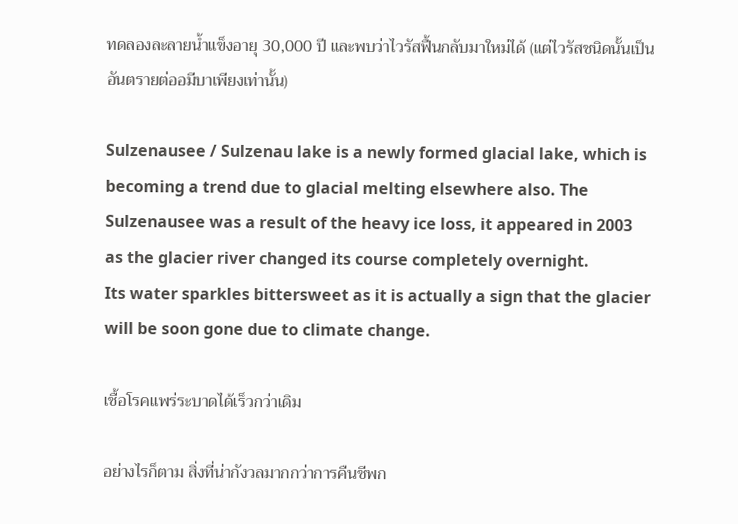ทดลองละลายน้ำแข็งอายุ 30,000 ปี และพบว่าไวรัสฟื้นกลับมาใหม่ได้ (แต่ไวรัสชนิดนั้นเป็นอันตรายต่ออมีบาเพียงเท่านั้น)

Sulzenausee / Sulzenau lake is a newly formed glacial lake, which is becoming a trend due to glacial melting elsewhere also. The Sulzenausee was a result of the heavy ice loss, it appeared in 2003 as the glacier river changed its course completely overnight.
Its water sparkles bittersweet as it is actually a sign that the glacier will be soon gone due to climate change.

เชื้อโรคแพร่ระบาดได้เร็วกว่าเดิม

อย่างไรก็ตาม สิ่งที่น่ากังวลมากกว่าการคืนชีพก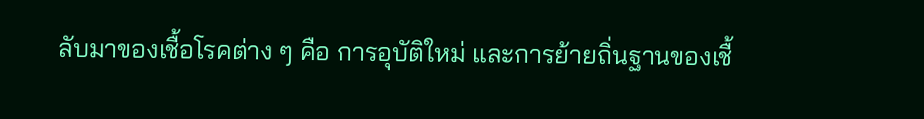ลับมาของเชื้อโรคต่าง ๆ คือ การอุบัติใหม่ และการย้ายถิ่นฐานของเชื้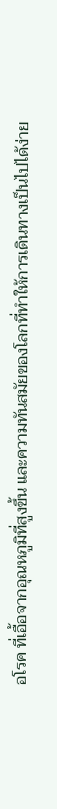อโรค ที่เอื้อจากอุณหภูมิที่สูงขึ้น และความทันสมัยของโลกที่ทำให้การเดินทางเป็นไปได้ง่าย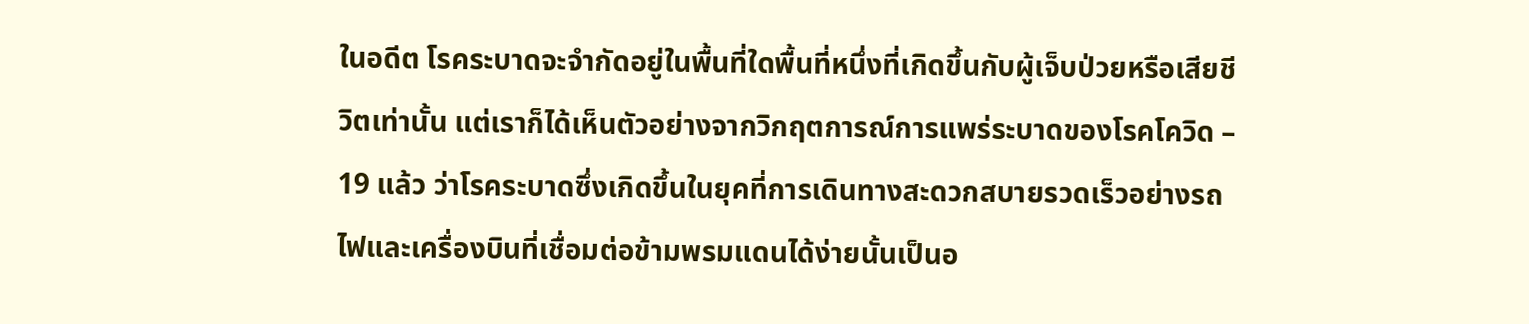ในอดีต โรคระบาดจะจำกัดอยู่ในพื้นที่ใดพื้นที่หนึ่งที่เกิดขึ้นกับผู้เจ็บป่วยหรือเสียชีวิตเท่านั้น แต่เราก็ได้เห็นตัวอย่างจากวิกฤตการณ์การแพร่ระบาดของโรคโควิด – 19 แล้ว ว่าโรคระบาดซึ่งเกิดขึ้นในยุคที่การเดินทางสะดวกสบายรวดเร็วอย่างรถไฟและเครื่องบินที่เชื่อมต่อข้ามพรมแดนได้ง่ายนั้นเป็นอ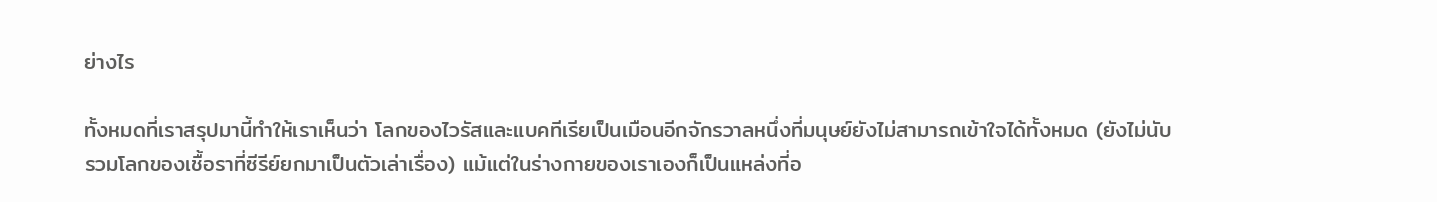ย่างไร

ทั้งหมดที่เราสรุปมานี้ทำให้เราเห็นว่า โลกของไวรัสและแบคทีเรียเป็นเมือนอีกจักรวาลหนึ่งที่มนุษย์ยังไม่สามารถเข้าใจได้ทั้งหมด (ยังไม่นับรวมโลกของเชื้อราที่ซีรีย์ยกมาเป็นตัวเล่าเรื่อง) แม้แต่ในร่างกายของเราเองก็เป็นแหล่งที่อ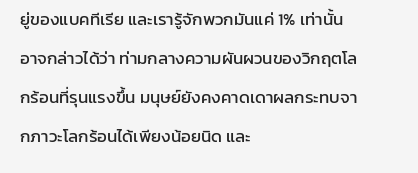ยู่ของแบคทีเรีย และเรารู้จักพวกมันแค่ 1% เท่านั้น อาจกล่าวได้ว่า ท่ามกลางความผันผวนของวิกฤตโลกร้อนที่รุนแรงขึ้น มนุษย์ยังคงคาดเดาผลกระทบจากภาวะโลกร้อนได้เพียงน้อยนิด และ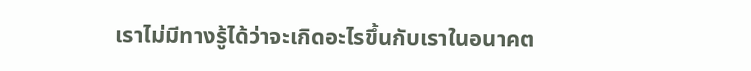เราไม่มีทางรู้ได้ว่าจะเกิดอะไรขึ้นกับเราในอนาคต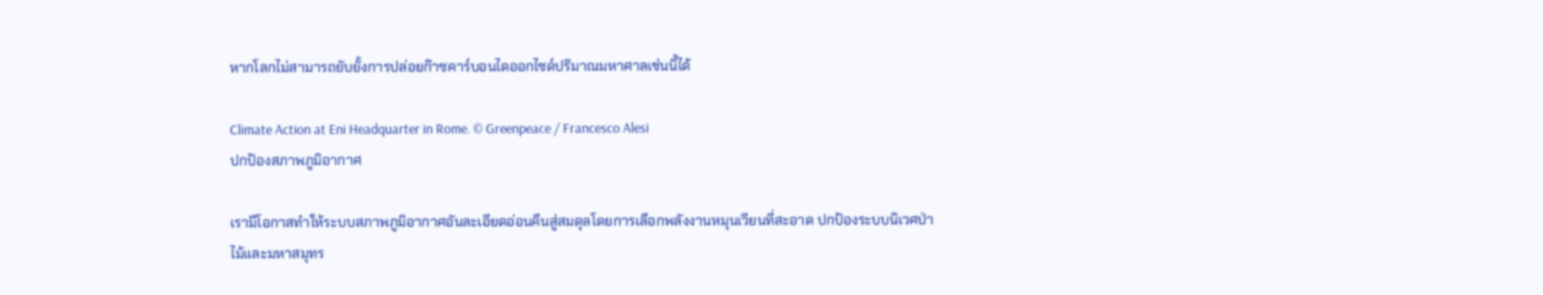หากโลกไม่สามารถยับยั้งการปล่อยก๊าซคาร์บอนไดออกไซด์ปริมาณมหาศาลเช่นนี้ได้

Climate Action at Eni Headquarter in Rome. © Greenpeace / Francesco Alesi
ปกป้องสภาพภูมิอากาศ

เรามีโอกาสทำให้ระบบสภาพภูมิอากาศอันละเอียดอ่อนคืนสู่สมดุลโดยการเลือกพลังงานหมุนเวียนที่สะอาด ปกป้องระบบนิเวศป่าไม้และมหาสมุทร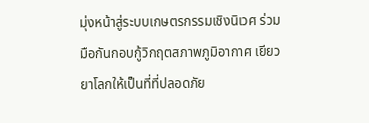มุ่งหน้าสู่ระบบเกษตรกรรมเชิงนิเวศ ร่วมมือกันกอบกู้วิกฤตสภาพภูมิอากาศ เยียวยาโลกให้เป็นที่ที่ปลอดภัย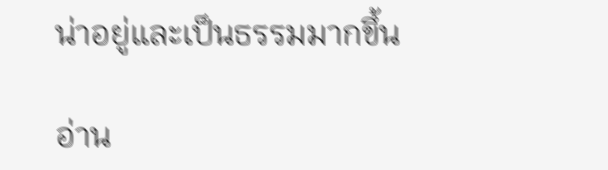น่าอยู่และเป็นธรรมมากขึ้น

อ่าน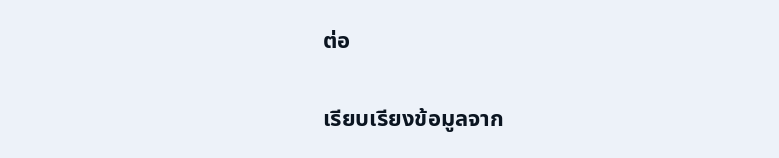ต่อ

เรียบเรียงข้อมูลจาก